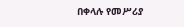በቀላሉ የመሥሪያ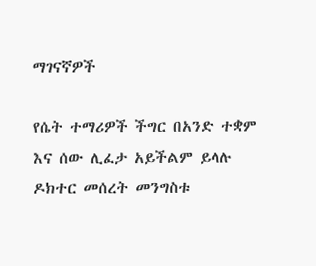ማገናኛዎች

የሴት ተማሪዎች ችግር በአንድ ተቋም እና ሰው ሊፈታ አይችልም ይላሉ ዶክተር መሰረት መንግስቱ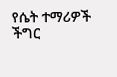የሴት ተማሪዎች ችግር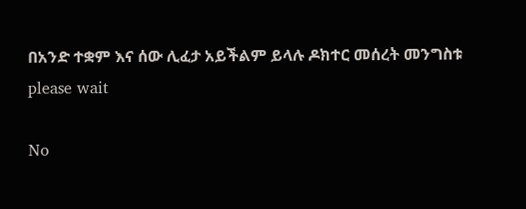በአንድ ተቋም እና ሰው ሊፈታ አይችልም ይላሉ ዶክተር መሰረት መንግስቱ
please wait

No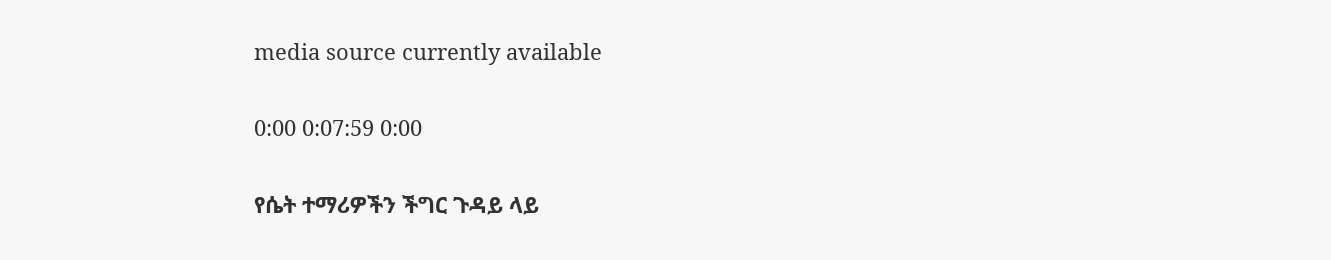media source currently available

0:00 0:07:59 0:00

የሴት ተማሪዎችን ችግር ጉዳይ ላይ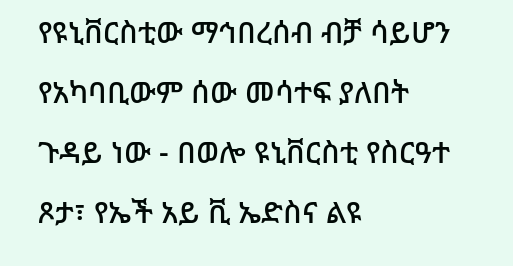የዩኒቨርስቲው ማኅበረሰብ ብቻ ሳይሆን የአካባቢውም ሰው መሳተፍ ያለበት ጉዳይ ነው - በወሎ ዩኒቨርስቲ የስርዓተ ጾታ፣ የኤች አይ ቪ ኤድስና ልዩ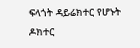ፍላጎት ዳይሬክተር የሆኑት ዶክተር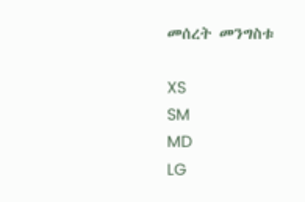መሰረት መንግስቱ

XS
SM
MD
LG